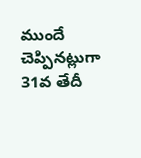ముందే చెప్పినట్లుగా 31వ తేదీ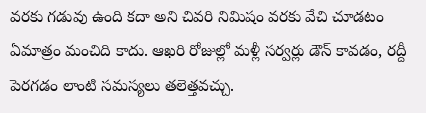వరకు గడువు ఉంది కదా అని చివరి నిమిషం వరకు వేచి చూడటం ఏమాత్రం మంచిది కాదు. ఆఖరి రోజుల్లో మళ్లీ సర్వర్లు డౌన్ కావడం, రద్దీ పెరగడం లాంటి సమస్యలు తలెత్తవచ్చు.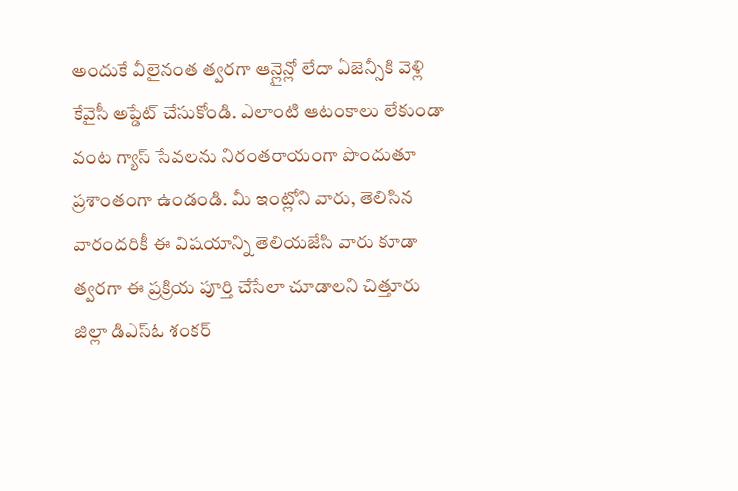అందుకే వీలైనంత త్వరగా ఆన్లైన్లో లేదా ఏజెన్సీకి వెళ్లి కేవైసీ అప్డేట్ చేసుకోండి. ఎలాంటి ఆటంకాలు లేకుండా వంట గ్యాస్ సేవలను నిరంతరాయంగా పొందుతూ ప్రశాంతంగా ఉండండి. మీ ఇంట్లోని వారు, తెలిసిన వారందరికీ ఈ విషయాన్ని తెలియజేసి వారు కూడా త్వరగా ఈ ప్రక్రియ పూర్తి చేసేలా చూడాలని చిత్తూరు జిల్లా డిఎస్ఓ శంకర్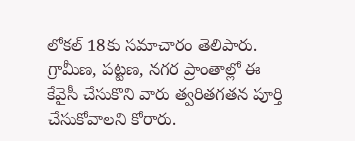లోకల్ 18కు సమాచారం తెలిపారు. గ్రామీణ, పట్టణ, నగర ప్రాంతాల్లో ఈ కేవైసీ చేసుకొని వారు త్వరితగతన పూర్తి చేసుకోవాలని కోరారు.